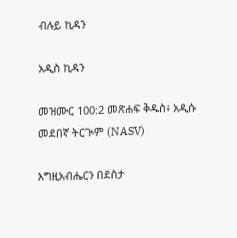ብሉይ ኪዳን

አዲስ ኪዳን

መዝሙር 100:2 መጽሐፍ ቅዱስ፥ አዲሱ መደበኛ ትርጒም (NASV)

እግዚአብሔርን በደስታ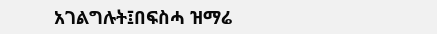አገልግሉት፤በፍስሓ ዝማሬ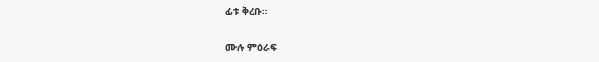ፊቱ ቅረቡ።

ሙሉ ምዕራፍ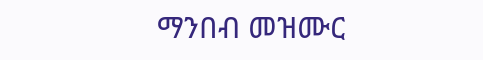ማንበብ መዝሙር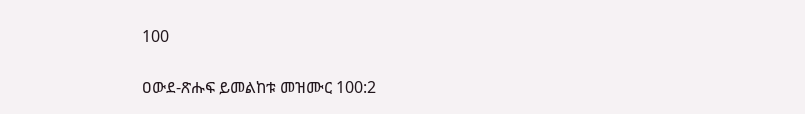100

ዐውደ-ጽሑፍ ይመልከቱ መዝሙር 100:2